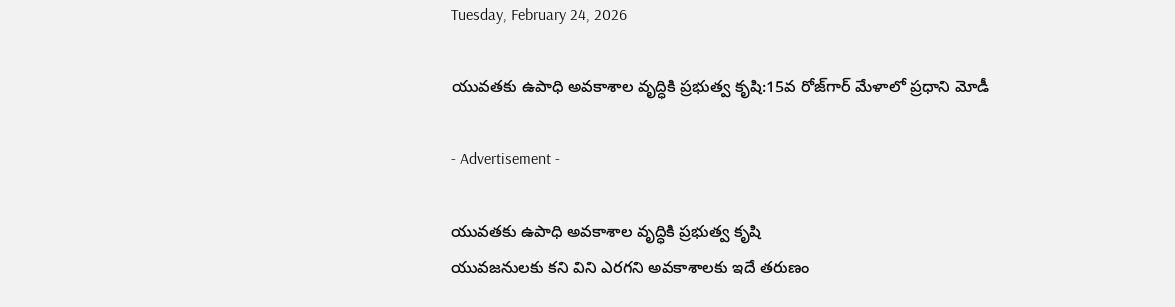Tuesday, February 24, 2026

యువతకు ఉపాధి అవకాశాల వృద్ధికి ప్రభుత్వ కృషి:15వ రోజ్‌గార్ మేళాలో ప్రధాని మోడీ

- Advertisement -

యువతకు ఉపాధి అవకాశాల వృద్ధికి ప్రభుత్వ కృషి
యువజనులకు కని విని ఎరగని అవకాశాలకు ఇదే తరుణం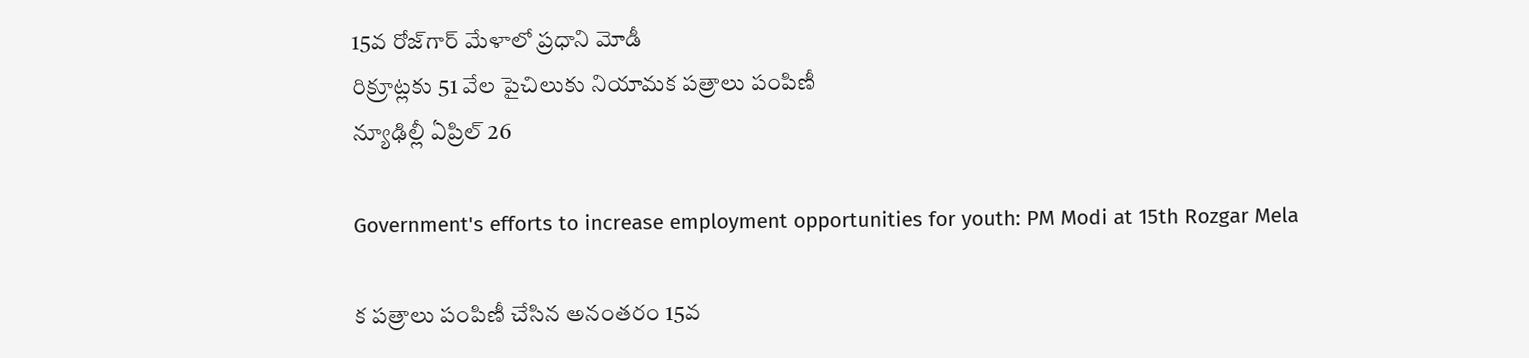15వ రోజ్‌గార్ మేళాలో ప్రధాని మోడీ
రిక్రూట్లకు 51 వేల పైచిలుకు నియామక పత్రాలు పంపిణీ
న్యూఢిల్లీ ఏప్రిల్ 26

Government's efforts to increase employment opportunities for youth: PM Modi at 15th Rozgar Mela

క పత్రాలు పంపిణీ చేసిన అనంతరం 15వ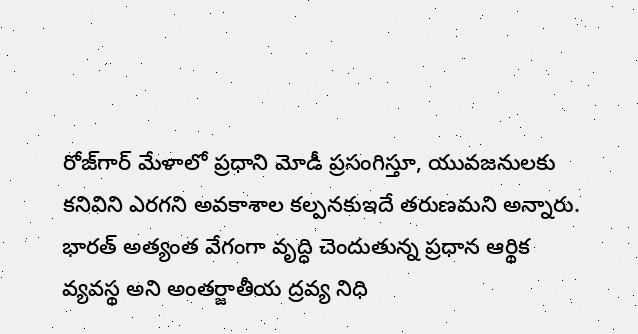రోజ్‌గార్ మేళాలో ప్రధాని మోడీ ప్రసంగిస్తూ, యువజనులకు కనివిని ఎరగని అవకాశాల కల్పనకుఇదే తరుణమని అన్నారు. భారత్ అత్యంత వేగంగా వృద్ధి చెందుతున్న ప్రధాన ఆర్థిక వ్యవస్థ అని అంతర్జాతీయ ద్రవ్య నిధి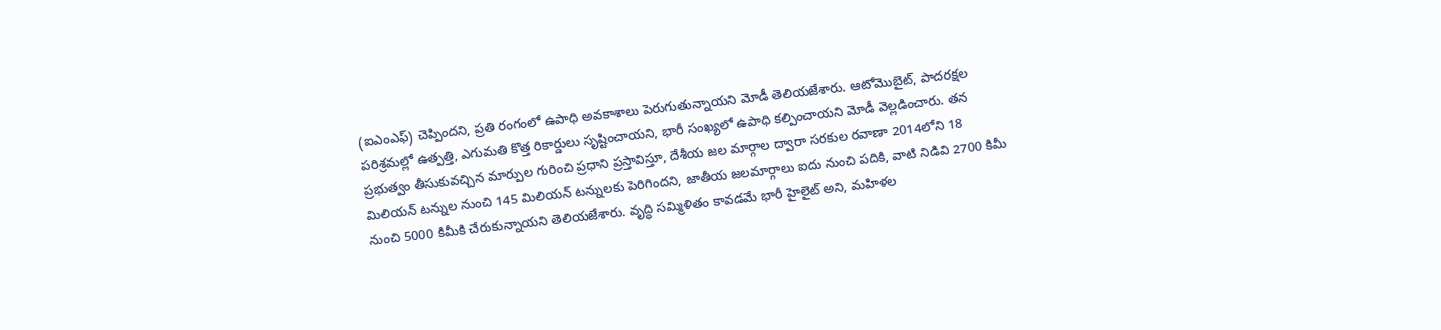(ఐఎంఎఫ్) చెప్పిందని, ప్రతి రంగంలో ఉపాధి అవకాశాలు పెరుగుతున్నాయని మోడీ తెలియజేశారు. ఆటోమొబైట్, పాదరక్షల పరిశ్రమల్లో ఉత్పత్తి, ఎగుమతి కొత్త రికార్డులు సృష్టించాయని, భారీ సంఖ్యలో ఉపాధి కల్పించాయని మోడీ వెల్లడించారు. తన ప్రభుత్వం తీసుకువచ్చిన మార్పుల గురించి ప్రధాని ప్రస్తావిస్తూ, దేశీయ జల మార్గాల ద్వారా సరకుల రవాణా 2014లోని 18 మిలియన్ టన్నుల నుంచి 145 మిలియన్ టన్నులకు పెరిగిందని, జాతీయ జలమార్గాలు ఐదు నుంచి పదికి, వాటి నిడివి 2700 కిమీ నుంచి 5000 కిమీకి చేరుకున్నాయని తెలియజేశారు. వృద్ధి సమ్మిళితం కావడమే భారీ హైలైట్ అని, మహిళల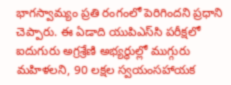భాగస్వామ్యం ప్రతి రంగంలో పెరిగిందని ప్రధాని చెప్పారు. ఈ ఏడాది యుపిఎస్‌సి పరీక్షలో ఐదుగురు అగ్రశ్రేణి అభ్యర్థుల్లో ముగ్గురు మహిళలని, 90 లక్షల స్వయంసహాయక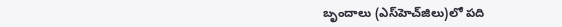బృందాలు (ఎస్‌హెచ్‌జిలు)లో పది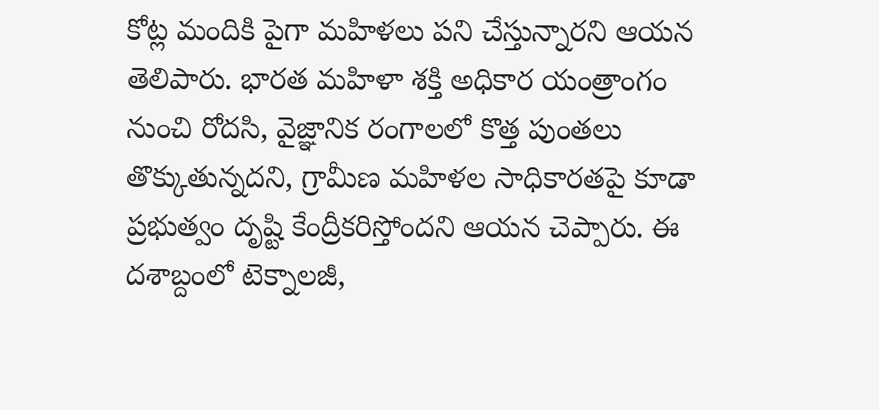కోట్ల మందికి పైగా మహిళలు పని చేస్తున్నారని ఆయన తెలిపారు. భారత మహిళా శక్తి అధికార యంత్రాంగం నుంచి రోదసి, వైజ్ఞానిక రంగాలలో కొత్త పుంతలు తొక్కుతున్నదని, గ్రామీణ మహిళల సాధికారతపై కూడా ప్రభుత్వం దృష్టి కేంద్రీకరిస్తోందని ఆయన చెప్పారు. ఈ దశాబ్దంలో టెక్నాలజీ,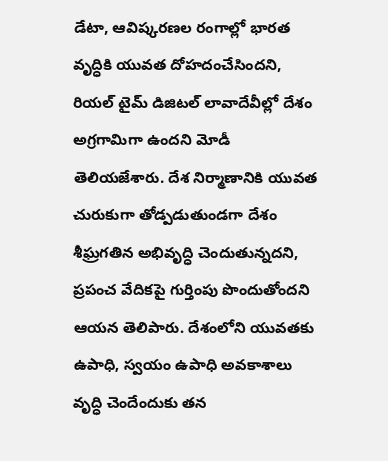డేటా, ఆవిష్కరణల రంగాల్లో భారత వృద్ధికి యువత దోహదంచేసిందని, రియల్ టైమ్ డిజిటల్ లావాదేవీల్లో దేశం అగ్రగామిగా ఉందని మోడీ తెలియజేశారు. దేశ నిర్మాణానికి యువత చురుకుగా తోడ్పడుతుండగా దేశం శీఘ్రగతిన అభివృద్ధి చెందుతున్నదని, ప్రపంచ వేదికపై గుర్తింపు పొందుతోందని ఆయన తెలిపారు. దేశంలోని యువతకు ఉపాధి, స్వయం ఉపాధి అవకాశాలు వృద్ధి చెందేందుకు తన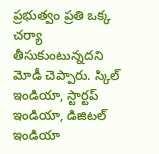ప్రభుత్వం ప్రతి ఒక్క చర్యా తీసుకుంటున్నదని మోడీ చెప్పారు. స్కిల్ ఇండియా, స్టార్టప్ ఇండియా, డిజిటల్ ఇండియా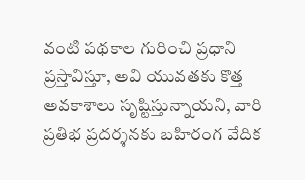వంటి పథకాల గురించి ప్రధాని ప్రస్తావిస్తూ, అవి యువతకు కొత్త అవకాశాలు సృష్టిస్తున్నాయని, వారి ప్రతిభ ప్రదర్శనకు బహిరంగ వేదిక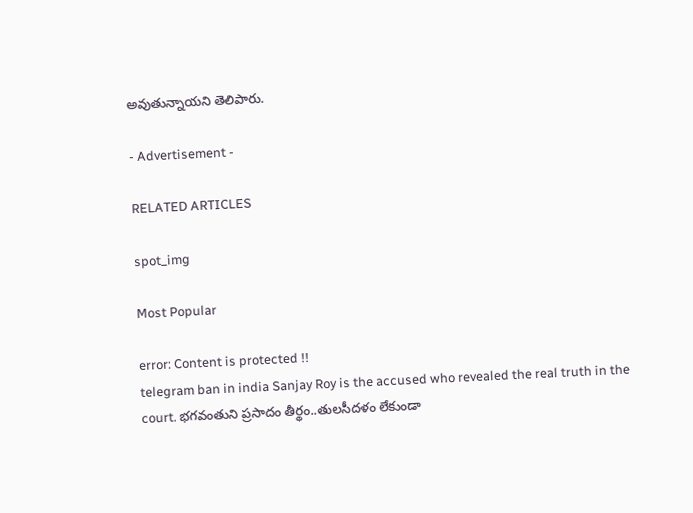అవుతున్నాయని తెలిపారు.

- Advertisement -

RELATED ARTICLES

spot_img

Most Popular

error: Content is protected !!
telegram ban in india Sanjay Roy is the accused who revealed the real truth in the court. భగవంతుని ప్రసాదం తీర్థం..తులసీదళం లేకుండా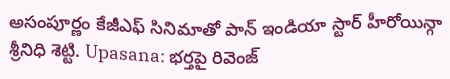అసంపూర్ణం కేజీఎఫ్ సినిమాతో పాన్ ఇండియా స్టార్ హీరోయిన్గా శ్రీనిధి శెట్టి. Upasana: భర్తపై రివెంజ్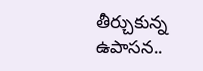తీర్చుకున్న ఉపాసన..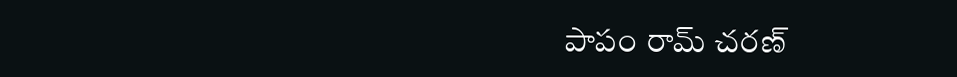పాపం రామ్ చరణ్